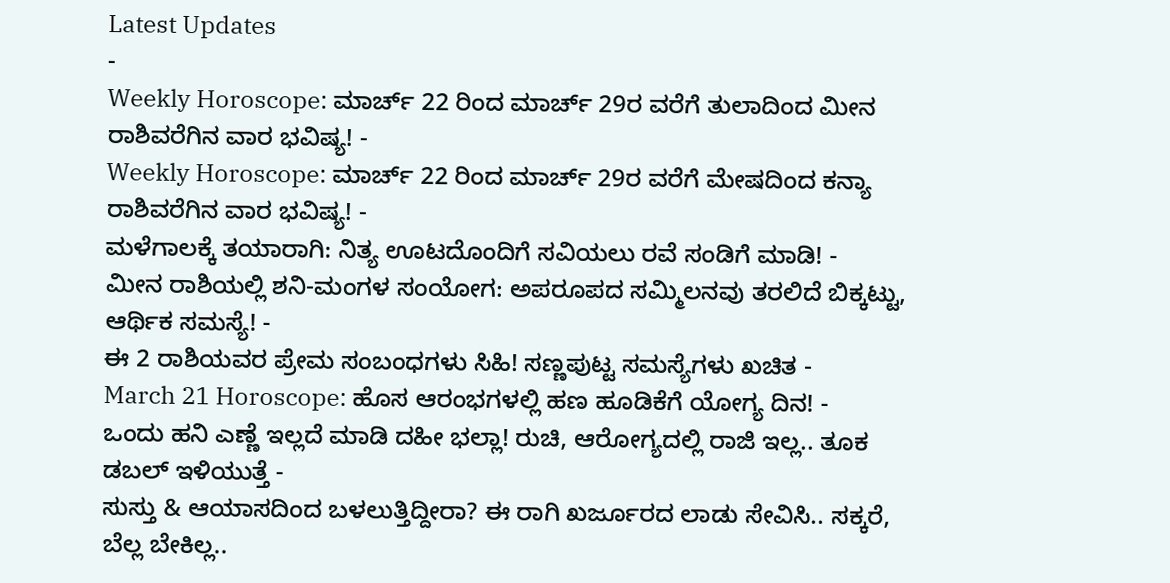Latest Updates
-
Weekly Horoscope: ಮಾರ್ಚ್ 22 ರಿಂದ ಮಾರ್ಚ್ 29ರ ವರೆಗೆ ತುಲಾದಿಂದ ಮೀನ ರಾಶಿವರೆಗಿನ ವಾರ ಭವಿಷ್ಯ! -
Weekly Horoscope: ಮಾರ್ಚ್ 22 ರಿಂದ ಮಾರ್ಚ್ 29ರ ವರೆಗೆ ಮೇಷದಿಂದ ಕನ್ಯಾ ರಾಶಿವರೆಗಿನ ವಾರ ಭವಿಷ್ಯ! -
ಮಳೆಗಾಲಕ್ಕೆ ತಯಾರಾಗಿ: ನಿತ್ಯ ಊಟದೊಂದಿಗೆ ಸವಿಯಲು ರವೆ ಸಂಡಿಗೆ ಮಾಡಿ! -
ಮೀನ ರಾಶಿಯಲ್ಲಿ ಶನಿ-ಮಂಗಳ ಸಂಯೋಗ: ಅಪರೂಪದ ಸಮ್ಮಿಲನವು ತರಲಿದೆ ಬಿಕ್ಕಟ್ಟು, ಆರ್ಥಿಕ ಸಮಸ್ಯೆ! -
ಈ 2 ರಾಶಿಯವರ ಪ್ರೇಮ ಸಂಬಂಧಗಳು ಸಿಹಿ! ಸಣ್ಣಪುಟ್ಟ ಸಮಸ್ಯೆಗಳು ಖಚಿತ -
March 21 Horoscope: ಹೊಸ ಆರಂಭಗಳಲ್ಲಿ ಹಣ ಹೂಡಿಕೆಗೆ ಯೋಗ್ಯ ದಿನ! -
ಒಂದು ಹನಿ ಎಣ್ಣೆ ಇಲ್ಲದೆ ಮಾಡಿ ದಹೀ ಭಲ್ಲಾ! ರುಚಿ, ಆರೋಗ್ಯದಲ್ಲಿ ರಾಜಿ ಇಲ್ಲ.. ತೂಕ ಡಬಲ್ ಇಳಿಯುತ್ತೆ -
ಸುಸ್ತು & ಆಯಾಸದಿಂದ ಬಳಲುತ್ತಿದ್ದೀರಾ? ಈ ರಾಗಿ ಖರ್ಜೂರದ ಲಾಡು ಸೇವಿಸಿ.. ಸಕ್ಕರೆ, ಬೆಲ್ಲ ಬೇಕಿಲ್ಲ..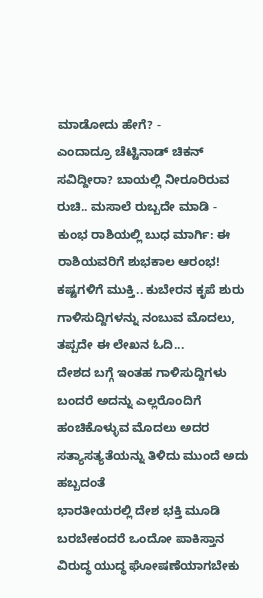ಮಾಡೋದು ಹೇಗೆ? -
ಎಂದಾದ್ರೂ ಚೆಟ್ಟಿನಾಡ್ ಚಿಕನ್ ಸವಿದ್ದೀರಾ? ಬಾಯಲ್ಲಿ ನೀರೂರಿರುವ ರುಚಿ.. ಮಸಾಲೆ ರುಬ್ಬದೇ ಮಾಡಿ -
ಕುಂಭ ರಾಶಿಯಲ್ಲಿ ಬುಧ ಮಾರ್ಗಿ: ಈ ರಾಶಿಯವರಿಗೆ ಶುಭಕಾಲ ಆರಂಭ! ಕಷ್ಟಗಳಿಗೆ ಮುಕ್ತಿ.. ಕುಬೇರನ ಕೃಪೆ ಶುರು
ಗಾಳಿಸುದ್ದಿಗಳನ್ನು ನಂಬುವ ಮೊದಲು, ತಪ್ಪದೇ ಈ ಲೇಖನ ಓದಿ...
ದೇಶದ ಬಗ್ಗೆ ಇಂತಹ ಗಾಳಿಸುದ್ದಿಗಳು ಬಂದರೆ ಅದನ್ನು ಎಲ್ಲರೊಂದಿಗೆ ಹಂಚಿಕೊಳ್ಳುವ ಮೊದಲು ಅದರ ಸತ್ಯಾಸತ್ಯತೆಯನ್ನು ತಿಳಿದು ಮುಂದೆ ಅದು ಹಬ್ಬದಂತೆ
ಭಾರತೀಯರಲ್ಲಿ ದೇಶ ಭಕ್ತಿ ಮೂಡಿ ಬರಬೇಕಂದರೆ ಒಂದೋ ಪಾಕಿಸ್ತಾನ ವಿರುದ್ಧ ಯುದ್ಧ ಘೋಷಣೆಯಾಗಬೇಕು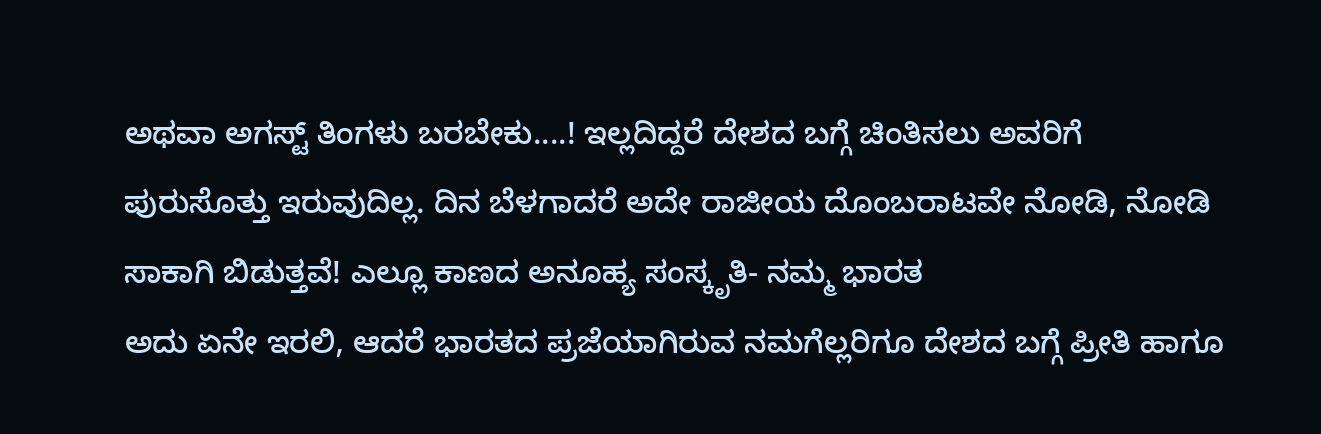ಅಥವಾ ಅಗಸ್ಟ್ ತಿಂಗಳು ಬರಬೇಕು....! ಇಲ್ಲದಿದ್ದರೆ ದೇಶದ ಬಗ್ಗೆ ಚಿಂತಿಸಲು ಅವರಿಗೆ ಪುರುಸೊತ್ತು ಇರುವುದಿಲ್ಲ. ದಿನ ಬೆಳಗಾದರೆ ಅದೇ ರಾಜೀಯ ದೊಂಬರಾಟವೇ ನೋಡಿ, ನೋಡಿ ಸಾಕಾಗಿ ಬಿಡುತ್ತವೆ! ಎಲ್ಲೂ ಕಾಣದ ಅನೂಹ್ಯ ಸಂಸ್ಕೃತಿ- ನಮ್ಮ ಭಾರತ
ಅದು ಏನೇ ಇರಲಿ, ಆದರೆ ಭಾರತದ ಪ್ರಜೆಯಾಗಿರುವ ನಮಗೆಲ್ಲರಿಗೂ ದೇಶದ ಬಗ್ಗೆ ಪ್ರೀತಿ ಹಾಗೂ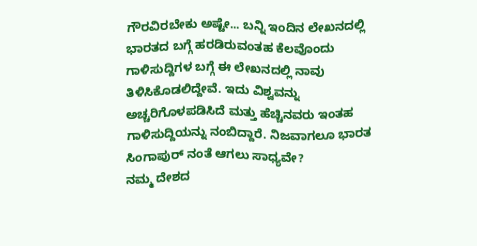ಗೌರವಿರಬೇಕು ಅಷ್ಟೇ... ಬನ್ನಿ ಇಂದಿನ ಲೇಖನದಲ್ಲಿ ಭಾರತದ ಬಗ್ಗೆ ಹರಡಿರುವಂತಹ ಕೆಲವೊಂದು ಗಾಳಿಸುದ್ದಿಗಳ ಬಗ್ಗೆ ಈ ಲೇಖನದಲ್ಲಿ ನಾವು ತಿಳಿಸಿಕೊಡಲಿದ್ದೇವೆ. ಇದು ವಿಶ್ವವನ್ನು ಅಚ್ಚರಿಗೊಳಪಡಿಸಿದೆ ಮತ್ತು ಹೆಚ್ಚಿನವರು ಇಂತಹ ಗಾಳಿಸುದ್ದಿಯನ್ನು ನಂಬಿದ್ದಾರೆ. ನಿಜವಾಗಲೂ ಭಾರತ ಸಿಂಗಾಪುರ್ ನಂತೆ ಆಗಲು ಸಾಧ್ಯವೇ?
ನಮ್ಮ ದೇಶದ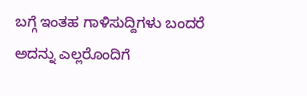ಬಗ್ಗೆ ಇಂತಹ ಗಾಳಿಸುದ್ದಿಗಳು ಬಂದರೆ ಅದನ್ನು ಎಲ್ಲರೊಂದಿಗೆ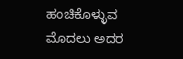ಹಂಚಿಕೊಳ್ಳುವ ಮೊದಲು ಅದರ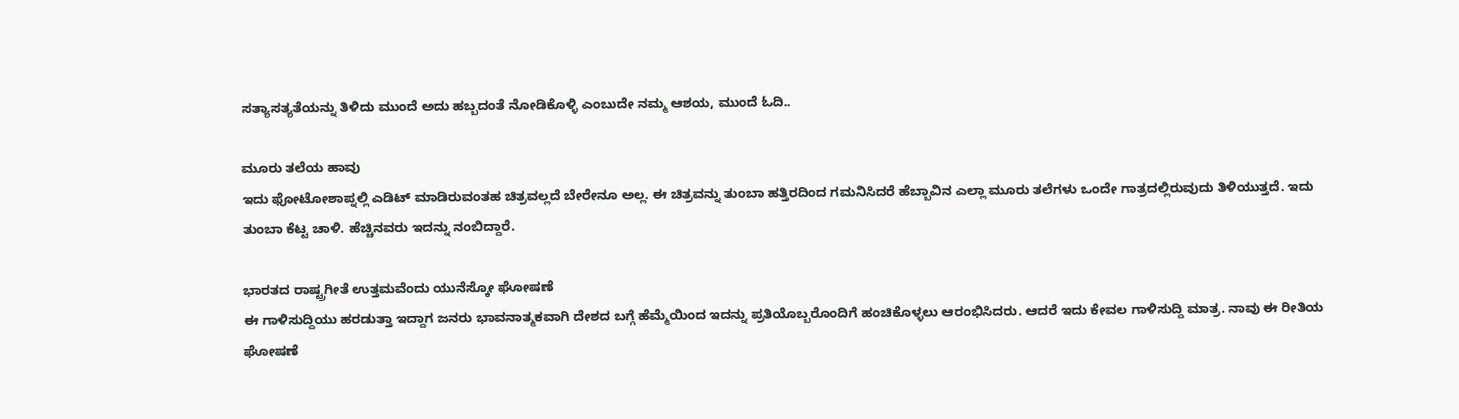ಸತ್ಯಾಸತ್ಯತೆಯನ್ನು ತಿಳಿದು ಮುಂದೆ ಅದು ಹಬ್ಬದಂತೆ ನೋಡಿಕೊಳ್ಳಿ ಎಂಬುದೇ ನಮ್ಮ ಆಶಯ, ಮುಂದೆ ಓದಿ..

ಮೂರು ತಲೆಯ ಹಾವು
ಇದು ಫೋಟೋಶಾಪ್ನಲ್ಲಿ ಎಡಿಟ್ ಮಾಡಿರುವಂತಹ ಚಿತ್ರವಲ್ಲದೆ ಬೇರೇನೂ ಅಲ್ಲ. ಈ ಚಿತ್ರವನ್ನು ತುಂಬಾ ಹತ್ತಿರದಿಂದ ಗಮನಿಸಿದರೆ ಹೆಬ್ಬಾವಿನ ಎಲ್ಲಾ ಮೂರು ತಲೆಗಳು ಒಂದೇ ಗಾತ್ರದಲ್ಲಿರುವುದು ತಿಳಿಯುತ್ತದೆ. ಇದು ತುಂಬಾ ಕೆಟ್ಟ ಚಾಳಿ. ಹೆಚ್ಚಿನವರು ಇದನ್ನು ನಂಬಿದ್ದಾರೆ.

ಭಾರತದ ರಾಷ್ಟ್ರಗೀತೆ ಉತ್ತಮವೆಂದು ಯುನೆಸ್ಕೋ ಘೋಷಣೆ
ಈ ಗಾಳಿಸುದ್ದಿಯು ಹರಡುತ್ತಾ ಇದ್ದಾಗ ಜನರು ಭಾವನಾತ್ಮಕವಾಗಿ ದೇಶದ ಬಗ್ಗೆ ಹೆಮ್ಮೆಯಿಂದ ಇದನ್ನು ಪ್ರತಿಯೊಬ್ಬರೊಂದಿಗೆ ಹಂಚಿಕೊಳ್ಳಲು ಆರಂಭಿಸಿದರು. ಆದರೆ ಇದು ಕೇವಲ ಗಾಳಿಸುದ್ದಿ ಮಾತ್ರ. ನಾವು ಈ ರೀತಿಯ ಘೋಷಣೆ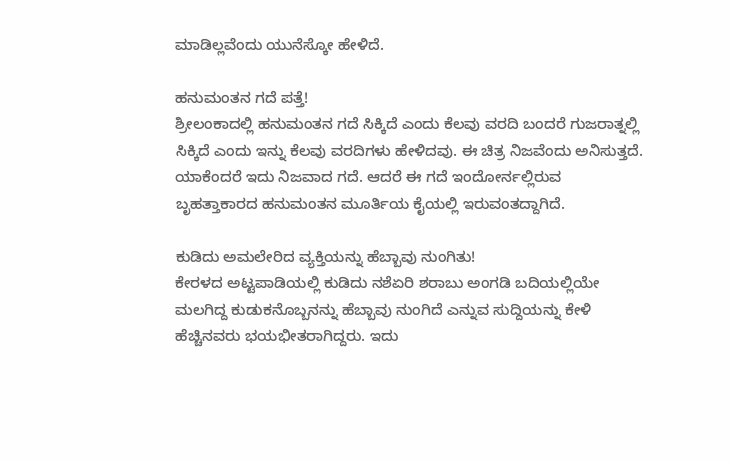ಮಾಡಿಲ್ಲವೆಂದು ಯುನೆಸ್ಕೋ ಹೇಳಿದೆ.

ಹನುಮಂತನ ಗದೆ ಪತ್ತೆ!
ಶ್ರೀಲಂಕಾದಲ್ಲಿ ಹನುಮಂತನ ಗದೆ ಸಿಕ್ಕಿದೆ ಎಂದು ಕೆಲವು ವರದಿ ಬಂದರೆ ಗುಜರಾತ್ನಲ್ಲಿ ಸಿಕ್ಕಿದೆ ಎಂದು ಇನ್ನು ಕೆಲವು ವರದಿಗಳು ಹೇಳಿದವು. ಈ ಚಿತ್ರ ನಿಜವೆಂದು ಅನಿಸುತ್ತದೆ. ಯಾಕೆಂದರೆ ಇದು ನಿಜವಾದ ಗದೆ. ಆದರೆ ಈ ಗದೆ ಇಂದೋರ್ನಲ್ಲಿರುವ ಬೃಹತ್ತಾಕಾರದ ಹನುಮಂತನ ಮೂರ್ತಿಯ ಕೈಯಲ್ಲಿ ಇರುವಂತದ್ದಾಗಿದೆ.

ಕುಡಿದು ಅಮಲೇರಿದ ವ್ಯಕ್ತಿಯನ್ನು ಹೆಬ್ಬಾವು ನುಂಗಿತು!
ಕೇರಳದ ಅಟ್ಟಪಾಡಿಯಲ್ಲಿ ಕುಡಿದು ನಶೆಏರಿ ಶರಾಬು ಅಂಗಡಿ ಬದಿಯಲ್ಲಿಯೇ ಮಲಗಿದ್ದ ಕುಡುಕನೊಬ್ಬನನ್ನು ಹೆಬ್ಬಾವು ನುಂಗಿದೆ ಎನ್ನುವ ಸುದ್ದಿಯನ್ನು ಕೇಳಿ ಹೆಚ್ಚಿನವರು ಭಯಭೀತರಾಗಿದ್ದರು. ಇದು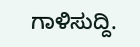ಗಾಳಿಸುದ್ದಿ.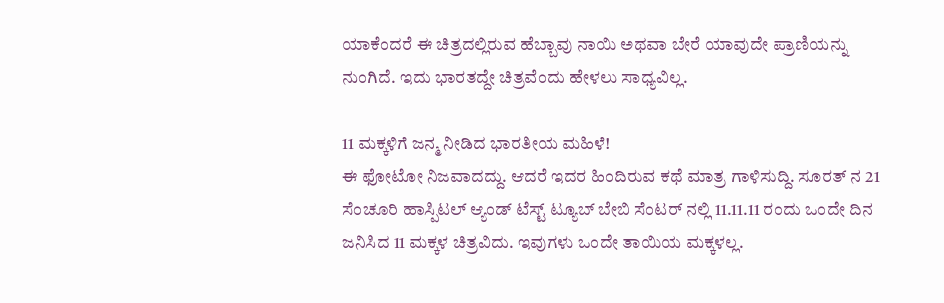ಯಾಕೆಂದರೆ ಈ ಚಿತ್ರದಲ್ಲಿರುವ ಹೆಬ್ಬಾವು ನಾಯಿ ಅಥವಾ ಬೇರೆ ಯಾವುದೇ ಪ್ರಾಣಿಯನ್ನು ನುಂಗಿದೆ. ಇದು ಭಾರತದ್ದೇ ಚಿತ್ರವೆಂದು ಹೇಳಲು ಸಾಧ್ಯವಿಲ್ಲ.

11 ಮಕ್ಕಳಿಗೆ ಜನ್ಮ ನೀಡಿದ ಭಾರತೀಯ ಮಹಿಳೆ!
ಈ ಫೋಟೋ ನಿಜವಾದದ್ದು. ಆದರೆ ಇದರ ಹಿಂದಿರುವ ಕಥೆ ಮಾತ್ರ ಗಾಳಿಸುದ್ದಿ. ಸೂರತ್ ನ 21 ಸೆಂಚೂರಿ ಹಾಸ್ಪಿಟಲ್ ಆ್ಯಂಡ್ ಟೆಸ್ಟ್ ಟ್ಯೂಬ್ ಬೇಬಿ ಸೆಂಟರ್ ನಲ್ಲಿ 11.11.11 ರಂದು ಒಂದೇ ದಿನ ಜನಿಸಿದ 11 ಮಕ್ಕಳ ಚಿತ್ರವಿದು. ಇವುಗಳು ಒಂದೇ ತಾಯಿಯ ಮಕ್ಕಳಲ್ಲ.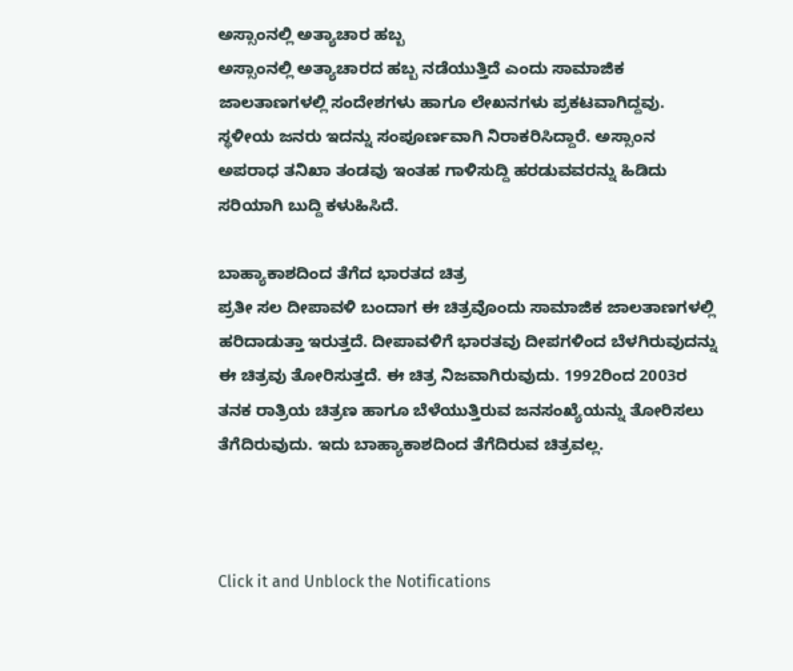ಅಸ್ಸಾಂನಲ್ಲಿ ಅತ್ಯಾಚಾರ ಹಬ್ಬ
ಅಸ್ಸಾಂನಲ್ಲಿ ಅತ್ಯಾಚಾರದ ಹಬ್ಬ ನಡೆಯುತ್ತಿದೆ ಎಂದು ಸಾಮಾಜಿಕ ಜಾಲತಾಣಗಳಲ್ಲಿ ಸಂದೇಶಗಳು ಹಾಗೂ ಲೇಖನಗಳು ಪ್ರಕಟವಾಗಿದ್ದವು. ಸ್ಥಳೀಯ ಜನರು ಇದನ್ನು ಸಂಪೂರ್ಣವಾಗಿ ನಿರಾಕರಿಸಿದ್ದಾರೆ. ಅಸ್ಸಾಂನ ಅಪರಾಧ ತನಿಖಾ ತಂಡವು ಇಂತಹ ಗಾಳಿಸುದ್ದಿ ಹರಡುವವರನ್ನು ಹಿಡಿದು ಸರಿಯಾಗಿ ಬುದ್ದಿ ಕಳುಹಿಸಿದೆ.

ಬಾಹ್ಯಾಕಾಶದಿಂದ ತೆಗೆದ ಭಾರತದ ಚಿತ್ರ
ಪ್ರತೀ ಸಲ ದೀಪಾವಳಿ ಬಂದಾಗ ಈ ಚಿತ್ರವೊಂದು ಸಾಮಾಜಿಕ ಜಾಲತಾಣಗಳಲ್ಲಿ ಹರಿದಾಡುತ್ತಾ ಇರುತ್ತದೆ. ದೀಪಾವಳಿಗೆ ಭಾರತವು ದೀಪಗಳಿಂದ ಬೆಳಗಿರುವುದನ್ನು ಈ ಚಿತ್ರವು ತೋರಿಸುತ್ತದೆ. ಈ ಚಿತ್ರ ನಿಜವಾಗಿರುವುದು. 1992ರಿಂದ 2003ರ ತನಕ ರಾತ್ರಿಯ ಚಿತ್ರಣ ಹಾಗೂ ಬೆಳೆಯುತ್ತಿರುವ ಜನಸಂಖ್ಯೆಯನ್ನು ತೋರಿಸಲು ತೆಗೆದಿರುವುದು. ಇದು ಬಾಹ್ಯಾಕಾಶದಿಂದ ತೆಗೆದಿರುವ ಚಿತ್ರವಲ್ಲ.



Click it and Unblock the Notifications